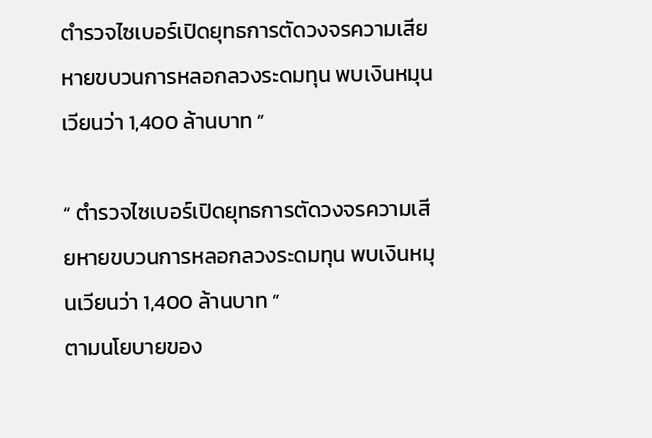ตำรวจไซเบอร์เปิดยุทธการตัดวงจรความเสียหายขบวนการหลอกลวงระดมทุน พบเงินหมุนเวียนว่า 1,400 ล้านบาท ”

“ ตำรวจไซเบอร์เปิดยุทธการตัดวงจรความเสียหายขบวนการหลอกลวงระดมทุน พบเงินหมุนเวียนว่า 1,400 ล้านบาท ”
ตามนโยบายของ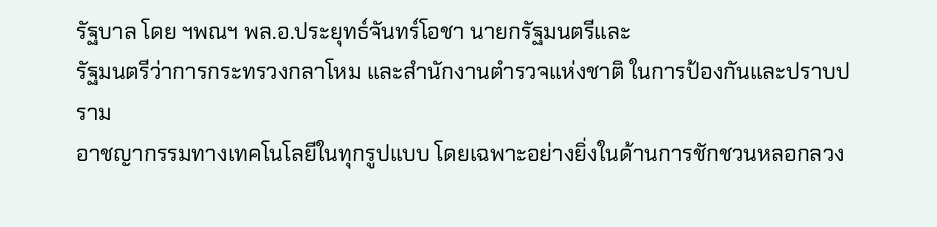รัฐบาล โดย ฯพณฯ พล.อ.ประยุทธ์จันทร์โอชา นายกรัฐมนตรีและ
รัฐมนตรีว่าการกระทรวงกลาโหม และสำนักงานตำรวจแห่งชาติ ในการป้องกันและปราบปราม
อาชญากรรมทางเทคโนโลยีในทุกรูปแบบ โดยเฉพาะอย่างยิ่งในด้านการชักชวนหลอกลวง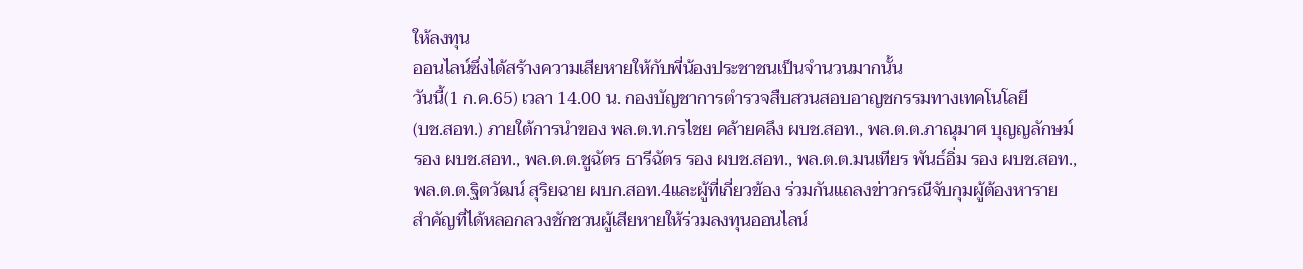ให้ลงทุน
ออนไลน์ซึ่งได้สร้างความเสียหายให้กับพี่น้องประชาชนเป็นจำนวนมากนั้น
วันนี้(1 ก.ค.65) เวลา 14.00 น. กองบัญชาการตำรวจสืบสวนสอบอาญชกรรมทางเทคโนโลยี
(บช.สอท.) ภายใต้การนำของ พล.ต.ท.กรไชย คล้ายคลึง ผบช.สอท., พล.ต.ต.ภาณุมาศ บุญญลักษม์
รอง ผบช.สอท., พล.ต.ต.ชูฉัตร ธารีฉัตร รอง ผบช.สอท., พล.ต.ต.มนเทียร พันธ์อิ่ม รอง ผบช.สอท.,
พล.ต.ต.ฐิตวัฒน์ สุริยฉาย ผบก.สอท.4และผู้ที่เกี่ยวข้อง ร่วมกันแถลงข่าวกรณีจับกุมผู้ต้องหาราย
สำคัญที่ได้หลอกลวงชักชวนผู้เสียหายให้ร่วมลงทุนออนไลน์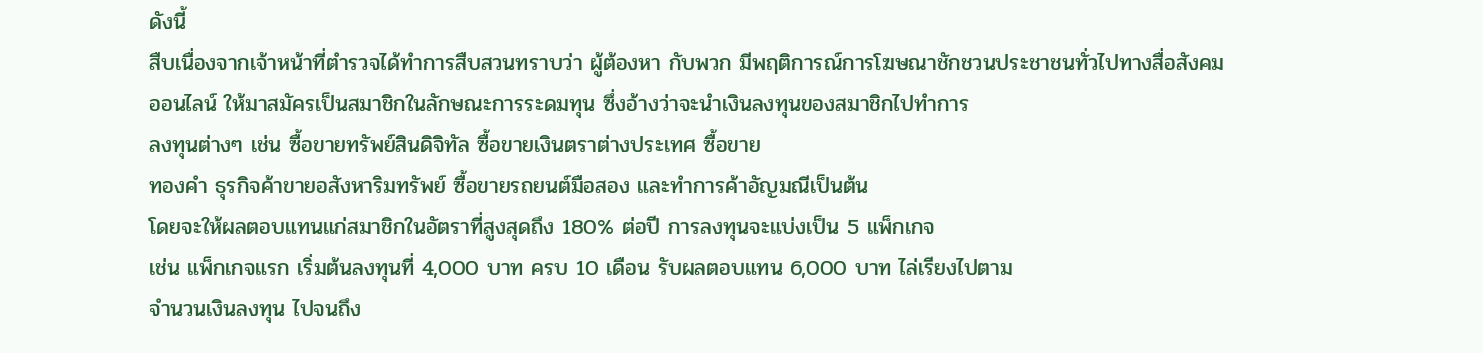ดังนี้
สืบเนื่องจากเจ้าหน้าที่ตำรวจได้ทำการสืบสวนทราบว่า ผู้ต้องหา กับพวก มีพฤติการณ์การโฆษณาชักชวนประชาชนทั่วไปทางสื่อสังคม
ออนไลน์ ให้มาสมัครเป็นสมาชิกในลักษณะการระดมทุน ซึ่งอ้างว่าจะนำเงินลงทุนของสมาชิกไปทำการ
ลงทุนต่างๆ เช่น ซื้อขายทรัพย์สินดิจิทัล ซื้อขายเงินตราต่างประเทศ ซื้อขาย
ทองคำ ธุรกิจค้าขายอสังหาริมทรัพย์ ซื้อขายรถยนต์มือสอง และทำการค้าอัญมณีเป็นต้น
โดยจะให้ผลตอบแทนแก่สมาชิกในอัตราที่สูงสุดถึง 180% ต่อปี การลงทุนจะแบ่งเป็น 5 แพ็กเกจ
เช่น แพ็กเกจแรก เริ่มต้นลงทุนที่ 4,000 บาท ครบ 10 เดือน รับผลตอบแทน 6,000 บาท ไล่เรียงไปตาม
จำนวนเงินลงทุน ไปจนถึง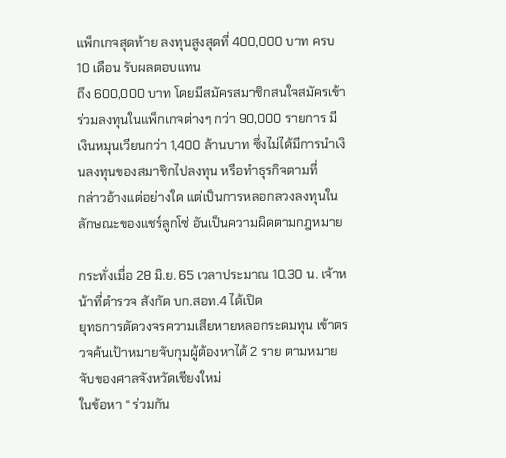แพ็กเกจสุดท้าย ลงทุนสูงสุดที่ 400,000 บาท ครบ 10 เดือน รับผลตอบแทน
ถึง 600,000 บาท โดยมีสมัครสมาชิกสนใจสมัครเข้าร่วมลงทุนในแพ็กเกจต่างๆ กว่า 90,000 รายการ มี
เงินหมุนเวียนกว่า 1,400 ล้านบาท ซึ่งไม่ได้มีการนำเงินลงทุนของสมาชิกไปลงทุน หรือทำธุรกิจตามที่
กล่าวอ้างแต่อย่างใด แต่เป็นการหลอกลวงลงทุนในลักษณะของแชร์ลูกโซ่ อันเป็นความผิดตามกฎหมาย

กระทั่งเมื่อ 28 มิ.ย. 65 เวลาประมาณ 10.30 น. เจ้าหน้าที่ตำรวจ สังกัด บก.สอท.4 ได้เปิด
ยุทธการตัดวงจรความเสียหายหลอกระดมทุน เข้าตรวจค้นเป้าหมายจับกุมผู้ต้องหาได้ 2 ราย ตามหมายจับของศาลจังหวัดเชียงใหม่
ในข้อหา “ ร่วมกัน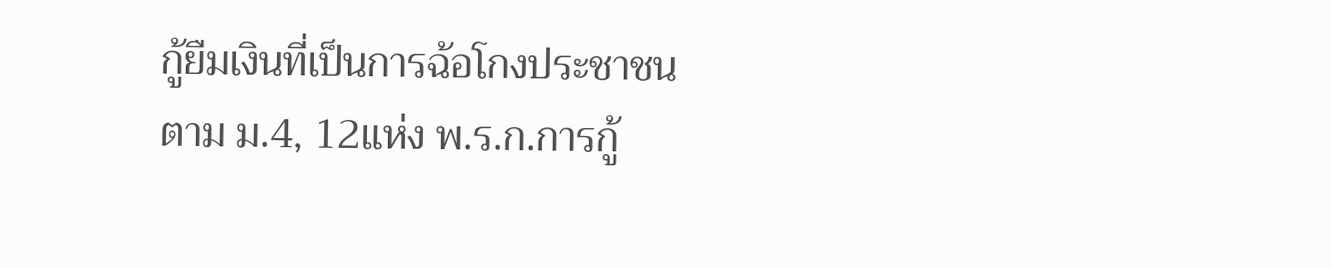กู้ยืมเงินที่เป็นการฉ้อโกงประชาชน ตาม ม.4, 12แห่ง พ.ร.ก.การกู้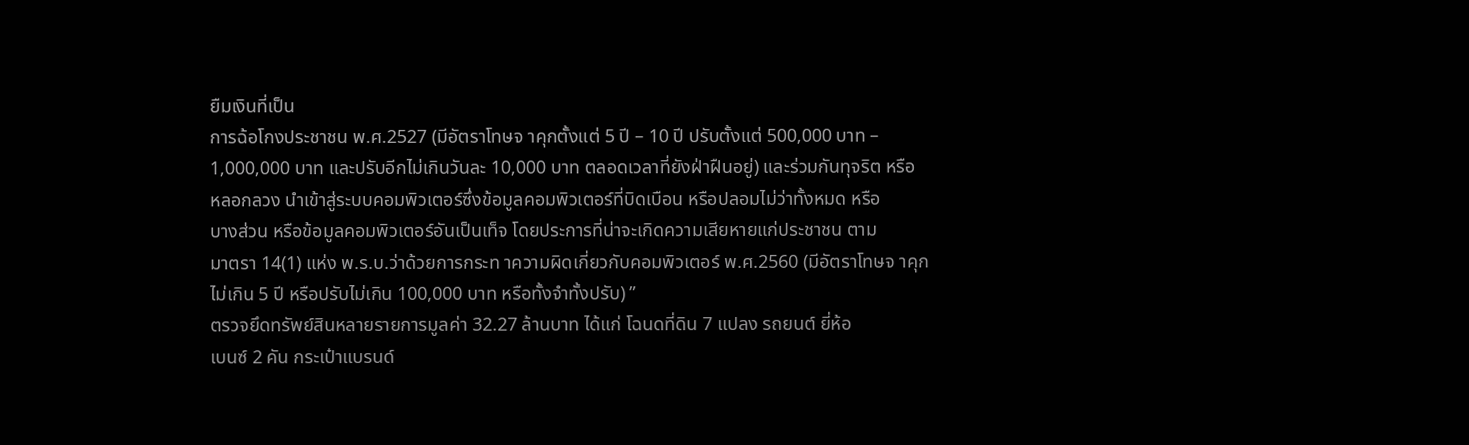ยืมเงินที่เป็น
การฉ้อโกงประชาชน พ.ศ.2527 (มีอัตราโทษจ าคุกตั้งแต่ 5 ปี – 10 ปี ปรับตั้งแต่ 500,000 บาท –
1,000,000 บาท และปรับอีกไม่เกินวันละ 10,000 บาท ตลอดเวลาที่ยังฝ่าฝืนอยู่) และร่วมกันทุจริต หรือ
หลอกลวง นำเข้าสู่ระบบคอมพิวเตอร์ซึ่งข้อมูลคอมพิวเตอร์ที่บิดเบือน หรือปลอมไม่ว่าทั้งหมด หรือ
บางส่วน หรือข้อมูลคอมพิวเตอร์อันเป็นเท็จ โดยประการที่น่าจะเกิดความเสียหายแก่ประชาชน ตาม
มาตรา 14(1) แห่ง พ.ร.บ.ว่าด้วยการกระท าความผิดเกี่ยวกับคอมพิวเตอร์ พ.ศ.2560 (มีอัตราโทษจ าคุก
ไม่เกิน 5 ปี หรือปรับไม่เกิน 100,000 บาท หรือทั้งจำทั้งปรับ) ”
ตรวจยึดทรัพย์สินหลายรายการมูลค่า 32.27 ล้านบาท ได้แก่ โฉนดที่ดิน 7 แปลง รถยนต์ ยี่ห้อ
เบนซ์ 2 คัน กระเป๋าแบรนด์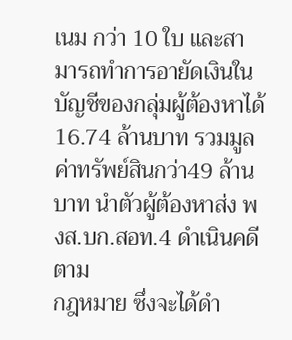เนม กว่า 10 ใบ และสามารถทำการอายัดเงินในบัญชีของกลุ่มผู้ต้องหาได้
16.74 ล้านบาท รวมมูลค่าทรัพย์สินกว่า49 ล้านบาท นำตัวผู้ต้องหาส่ง พงส.บก.สอท.4 ดำเนินคดีตาม
กฎหมาย ซึ่งจะได้ดำ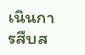เนินการสืบส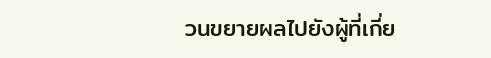วนขยายผลไปยังผู้ที่เกี่ย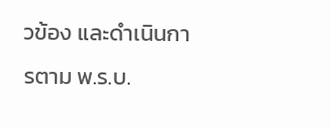วข้อง และดำเนินการตาม พ.ร.บ.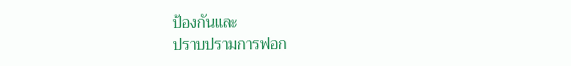ป้องกันและ
ปราบปรามการฟอก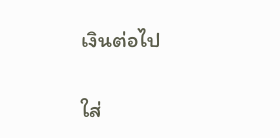เงินต่อไป

ใส่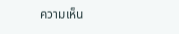ความเห็น